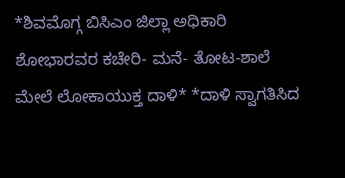*ಶಿವಮೊಗ್ಗ ಬಿಸಿಎಂ ಜಿಲ್ಲಾ ಅಧಿಕಾರಿ ಶೋಭಾರವರ ಕಚೇರಿ- ಮನೆ- ತೋಟ-ಶಾಲೆ ಮೇಲೆ ಲೋಕಾಯುಕ್ತ ದಾಳಿ* *ದಾಳಿ ಸ್ವಾಗತಿಸಿದ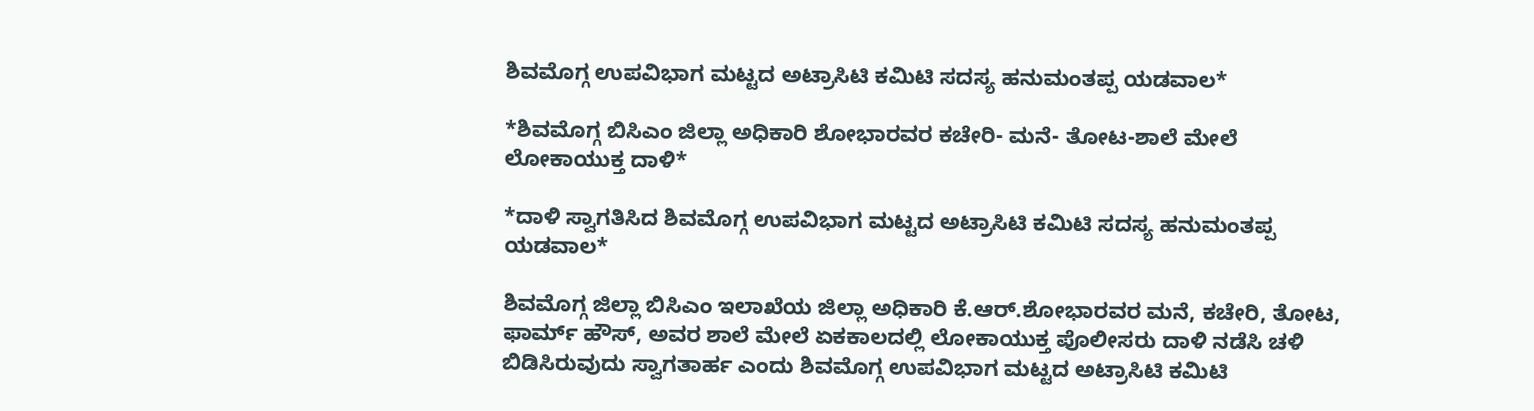ಶಿವಮೊಗ್ಗ ಉಪವಿಭಾಗ ಮಟ್ಟದ ಅಟ್ರಾಸಿಟಿ ಕಮಿಟಿ ಸದಸ್ಯ ಹನುಮಂತಪ್ಪ ಯಡವಾಲ*

*ಶಿವಮೊಗ್ಗ ಬಿಸಿಎಂ ಜಿಲ್ಲಾ ಅಧಿಕಾರಿ ಶೋಭಾರವರ ಕಚೇರಿ- ಮನೆ- ತೋಟ-ಶಾಲೆ ಮೇಲೆ ಲೋಕಾಯುಕ್ತ ದಾಳಿ*

*ದಾಳಿ ಸ್ವಾಗತಿಸಿದ ಶಿವಮೊಗ್ಗ ಉಪವಿಭಾಗ ಮಟ್ಟದ ಅಟ್ರಾಸಿಟಿ ಕಮಿಟಿ ಸದಸ್ಯ ಹನುಮಂತಪ್ಪ ಯಡವಾಲ*

ಶಿವಮೊಗ್ಗ ಜಿಲ್ಲಾ ಬಿಸಿಎಂ ಇಲಾಖೆಯ ಜಿಲ್ಲಾ ಅಧಿಕಾರಿ ಕೆ.ಆರ್.ಶೋಭಾರವರ ಮನೆ, ಕಚೇರಿ, ತೋಟ, ಫಾರ್ಮ್ ಹೌಸ್, ಅವರ ಶಾಲೆ ಮೇಲೆ ಏಕಕಾಲದಲ್ಲಿ ಲೋಕಾಯುಕ್ತ ಪೊಲೀಸರು ದಾಳಿ ನಡೆಸಿ ಚಳಿ ಬಿಡಿಸಿರುವುದು ಸ್ವಾಗತಾರ್ಹ ಎಂದು ಶಿವಮೊಗ್ಗ ಉಪವಿಭಾಗ ಮಟ್ಟದ ಅಟ್ರಾಸಿಟಿ ಕಮಿಟಿ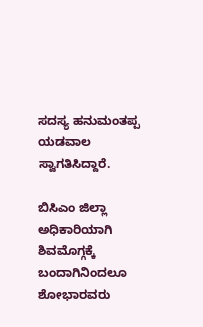ಸದಸ್ಯ ಹನುಮಂತಪ್ಪ ಯಡವಾಲ ಸ್ವಾಗತಿಸಿದ್ದಾರೆ.

ಬಿಸಿಎಂ ಜಿಲ್ಲಾ ಅಧಿಕಾರಿಯಾಗಿ ಶಿವಮೊಗ್ಗಕ್ಕೆ ಬಂದಾಗಿನಿಂದಲೂ ಶೋಭಾರವರು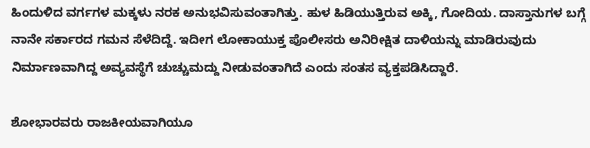ಹಿಂದುಳಿದ ವರ್ಗಗಳ ಮಕ್ಕಳು ನರಕ ಅನುಭವಿಸುವಂತಾಗಿತ್ತು. ಹುಳ ಹಿಡಿಯುತ್ತಿರುವ ಅಕ್ಕಿ, ಗೋದಿಯ. ದಾಸ್ತಾನುಗಳ ಬಗ್ಗೆ ನಾನೇ ಸರ್ಕಾರದ ಗಮನ ಸೆಳೆದಿದ್ದೆ. ಇದೀಗ ಲೋಕಾಯುಕ್ತ ಪೊಲೀಸರು ಅನಿರೀಕ್ಷಿತ ದಾಳಿಯನ್ನು ಮಾಡಿರುವುದು ನಿರ್ಮಾಣವಾಗಿದ್ದ ಅವ್ಯವಸ್ಥೆಗೆ ಚುಚ್ಚುಮದ್ದು ನೀಡುವಂತಾಗಿದೆ ಎಂದು ಸಂತಸ ವ್ಯಕ್ತಪಡಿಸಿದ್ದಾರೆ.

ಶೋಭಾರವರು ರಾಜಕೀಯವಾಗಿಯೂ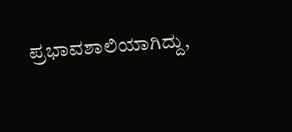ಪ್ರಭಾವಶಾಲಿಯಾಗಿದ್ದು,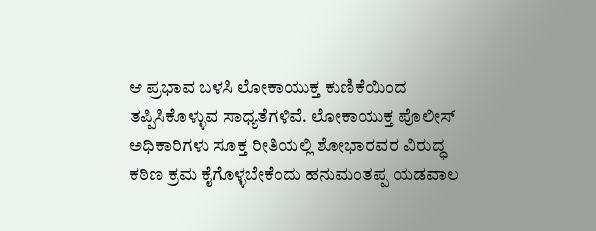ಆ ಪ್ರಭಾವ ಬಳಸಿ ಲೋಕಾಯುಕ್ತ ಕುಣಿಕೆಯಿಂದ ತಪ್ಪಿಸಿಕೊಳ್ಳುವ ಸಾಧ್ಯತೆಗಳಿವೆ. ಲೋಕಾಯುಕ್ತ ಪೊಲೀಸ್ ಅಧಿಕಾರಿಗಳು ಸೂಕ್ತ ರೀತಿಯಲ್ಲಿ ಶೋಭಾರವರ ವಿರುದ್ಧ ಕಠಿಣ ಕ್ರಮ ಕೈಗೊಳ್ಳಬೇಕೆಂದು ಹನುಮಂತಪ್ಪ ಯಡವಾಲ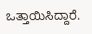ಒತ್ತಾಯಿಸಿದ್ದಾರೆ.